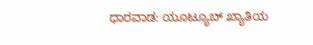ಧಾರವಾಡ: ಯೂಟ್ಯೂಬ್ ಖ್ಯಾತಿಯ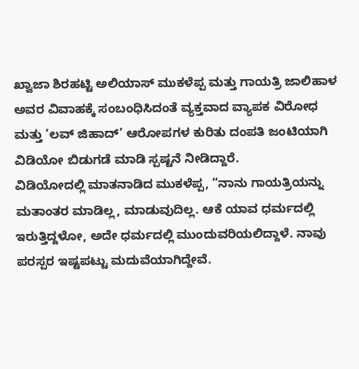ಖ್ವಾಜಾ ಶಿರಹಟ್ಟಿ ಅಲಿಯಾಸ್ ಮುಕಳೆಪ್ಪ ಮತ್ತು ಗಾಯತ್ರಿ ಜಾಲಿಹಾಳ ಅವರ ವಿವಾಹಕ್ಕೆ ಸಂಬಂಧಿಸಿದಂತೆ ವ್ಯಕ್ತವಾದ ವ್ಯಾಪಕ ವಿರೋಧ ಮತ್ತು ‘ಲವ್ ಜಿಹಾದ್’ ಆರೋಪಗಳ ಕುರಿತು ದಂಪತಿ ಜಂಟಿಯಾಗಿ ವಿಡಿಯೋ ಬಿಡುಗಡೆ ಮಾಡಿ ಸ್ಪಷ್ಟನೆ ನೀಡಿದ್ದಾರೆ.
ವಿಡಿಯೋದಲ್ಲಿ ಮಾತನಾಡಿದ ಮುಕಳೆಪ್ಪ, “ನಾನು ಗಾಯತ್ರಿಯನ್ನು ಮತಾಂತರ ಮಾಡಿಲ್ಲ, ಮಾಡುವುದಿಲ್ಲ. ಆಕೆ ಯಾವ ಧರ್ಮದಲ್ಲಿ ಇರುತ್ತಿದ್ದಳೋ, ಅದೇ ಧರ್ಮದಲ್ಲಿ ಮುಂದುವರಿಯಲಿದ್ದಾಳೆ. ನಾವು ಪರಸ್ಪರ ಇಷ್ಟಪಟ್ಟು ಮದುವೆಯಾಗಿದ್ದೇವೆ.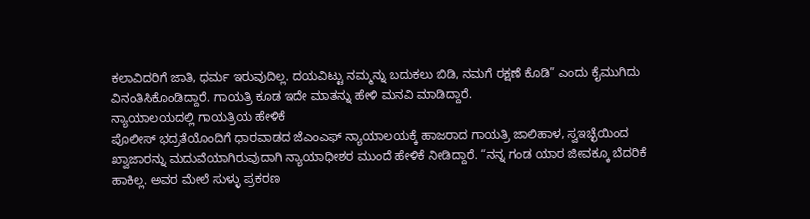ಕಲಾವಿದರಿಗೆ ಜಾತಿ, ಧರ್ಮ ಇರುವುದಿಲ್ಲ. ದಯವಿಟ್ಟು ನಮ್ಮನ್ನು ಬದುಕಲು ಬಿಡಿ, ನಮಗೆ ರಕ್ಷಣೆ ಕೊಡಿ” ಎಂದು ಕೈಮುಗಿದು ವಿನಂತಿಸಿಕೊಂಡಿದ್ದಾರೆ. ಗಾಯತ್ರಿ ಕೂಡ ಇದೇ ಮಾತನ್ನು ಹೇಳಿ ಮನವಿ ಮಾಡಿದ್ದಾರೆ.
ನ್ಯಾಯಾಲಯದಲ್ಲಿ ಗಾಯತ್ರಿಯ ಹೇಳಿಕೆ
ಪೊಲೀಸ್ ಭದ್ರತೆಯೊಂದಿಗೆ ಧಾರವಾಡದ ಜೆಎಂಎಫ್ ನ್ಯಾಯಾಲಯಕ್ಕೆ ಹಾಜರಾದ ಗಾಯತ್ರಿ ಜಾಲಿಹಾಳ, ಸ್ವಇಚ್ಛೆಯಿಂದ ಖ್ವಾಜಾರನ್ನು ಮದುವೆಯಾಗಿರುವುದಾಗಿ ನ್ಯಾಯಾಧೀಶರ ಮುಂದೆ ಹೇಳಿಕೆ ನೀಡಿದ್ದಾರೆ. “ನನ್ನ ಗಂಡ ಯಾರ ಜೀವಕ್ಕೂ ಬೆದರಿಕೆ ಹಾಕಿಲ್ಲ. ಅವರ ಮೇಲೆ ಸುಳ್ಳು ಪ್ರಕರಣ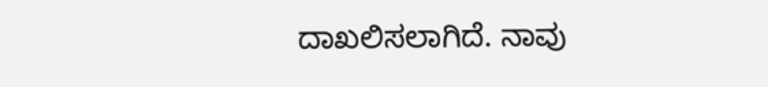ದಾಖಲಿಸಲಾಗಿದೆ. ನಾವು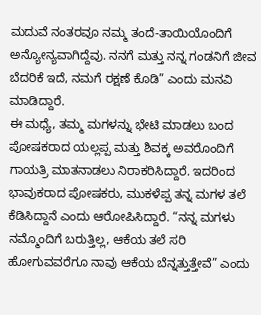ಮದುವೆ ನಂತರವೂ ನಮ್ಮ ತಂದೆ-ತಾಯಿಯೊಂದಿಗೆ ಅನ್ಯೋನ್ಯವಾಗಿದ್ದೆವು. ನನಗೆ ಮತ್ತು ನನ್ನ ಗಂಡನಿಗೆ ಜೀವ ಬೆದರಿಕೆ ಇದೆ, ನಮಗೆ ರಕ್ಷಣೆ ಕೊಡಿ” ಎಂದು ಮನವಿ ಮಾಡಿದ್ದಾರೆ.
ಈ ಮಧ್ಯೆ, ತಮ್ಮ ಮಗಳನ್ನು ಭೇಟಿ ಮಾಡಲು ಬಂದ ಪೋಷಕರಾದ ಯಲ್ಲಪ್ಪ ಮತ್ತು ಶಿವಕ್ಕ ಅವರೊಂದಿಗೆ ಗಾಯತ್ರಿ ಮಾತನಾಡಲು ನಿರಾಕರಿಸಿದ್ದಾರೆ. ಇದರಿಂದ ಭಾವುಕರಾದ ಪೋಷಕರು, ಮುಕಳೆಪ್ಪ ತನ್ನ ಮಗಳ ತಲೆ ಕೆಡಿಸಿದ್ದಾನೆ ಎಂದು ಆರೋಪಿಸಿದ್ದಾರೆ. “ನನ್ನ ಮಗಳು ನಮ್ಮೊಂದಿಗೆ ಬರುತ್ತಿಲ್ಲ, ಆಕೆಯ ತಲೆ ಸರಿ ಹೋಗುವವರೆಗೂ ನಾವು ಆಕೆಯ ಬೆನ್ನತ್ತುತ್ತೇವೆ” ಎಂದು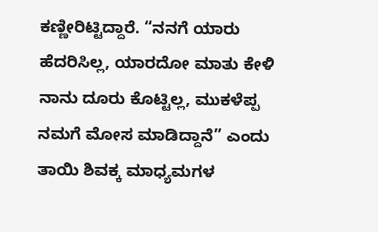ಕಣ್ಣೀರಿಟ್ಟಿದ್ದಾರೆ. “ನನಗೆ ಯಾರು ಹೆದರಿಸಿಲ್ಲ, ಯಾರದೋ ಮಾತು ಕೇಳಿ ನಾನು ದೂರು ಕೊಟ್ಟಿಲ್ಲ, ಮುಕಳೆಪ್ಪ ನಮಗೆ ಮೋಸ ಮಾಡಿದ್ದಾನೆ” ಎಂದು ತಾಯಿ ಶಿವಕ್ಕ ಮಾಧ್ಯಮಗಳ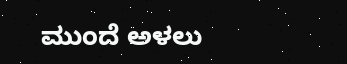ಮುಂದೆ ಅಳಲು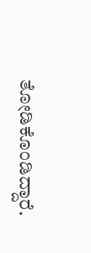ತೋಡಿಕೊಂಡಿದ್ದಾರೆ.